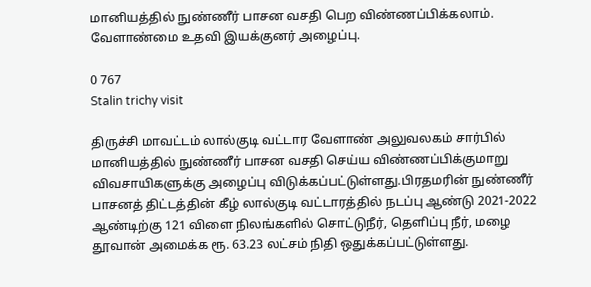மானியத்தில் நுண்ணீர் பாசன வசதி பெற விண்ணப்பிக்கலாம். வேளாண்மை உதவி இயக்குனர் அழைப்பு.

0 767
Stalin trichy visit

திருச்சி மாவட்டம் லால்குடி வட்டார வேளாண் அலுவலகம் சார்பில் மானியத்தில் நுண்ணீர் பாசன வசதி செய்ய விண்ணப்பிக்குமாறு விவசாயிகளுக்கு அழைப்பு விடுக்கப்பட்டுள்ளது.பிரதமரின் நுண்ணீர் பாசனத் திட்டத்தின் கீழ் லால்குடி வட்டாரத்தில் நடப்பு ஆண்டு 2021-2022 ஆண்டிற்கு 121 விளை நிலங்களில் சொட்டுநீர், தெளிப்பு நீர், மழை தூவான் அமைக்க ரூ. 63.23 லட்சம் நிதி ஒதுக்கப்பட்டுள்ளது.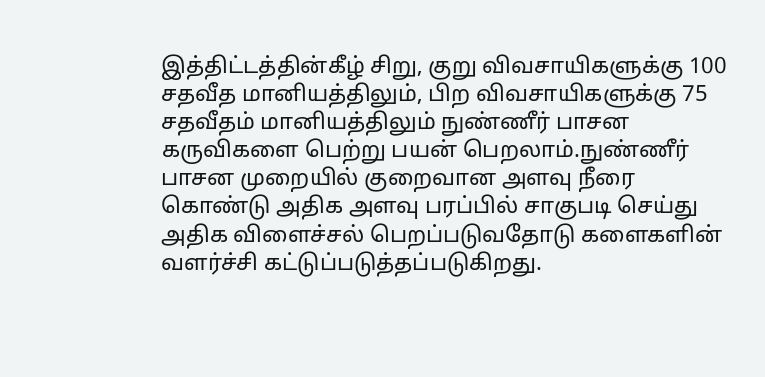இத்திட்டத்தின்கீழ் சிறு, குறு விவசாயிகளுக்கு 100 சதவீத மானியத்திலும், பிற விவசாயிகளுக்கு 75 சதவீதம் மானியத்திலும் நுண்ணீர் பாசன கருவிகளை பெற்று பயன் பெறலாம்.நுண்ணீர் பாசன முறையில் குறைவான அளவு நீரை கொண்டு அதிக அளவு பரப்பில் சாகுபடி செய்து அதிக விளைச்சல் பெறப்படுவதோடு களைகளின் வளர்ச்சி கட்டுப்படுத்தப்படுகிறது.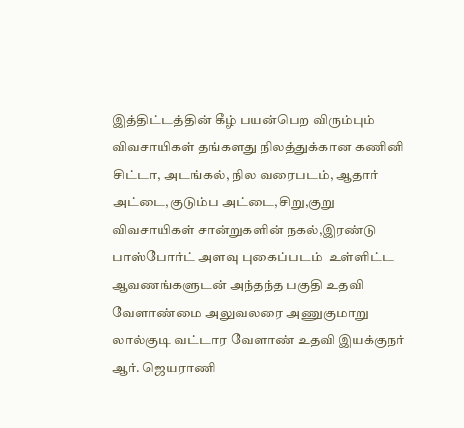இத்திட்டத்தின் கீழ் பயன்பெற விரும்பும்  விவசாயிகள் தங்களது நிலத்துக்கான கணினி சிட்டா, அடங்கல், நில வரைபடம், ஆதார் அட்டை,குடும்ப அட்டை,சிறு,குறு விவசாயிகள் சான்றுகளின் நகல்,இரண்டு பாஸ்போர்ட் அளவு புகைப்படம்  உள்ளிட்ட ஆவணங்களுடன் அந்தந்த பகுதி உதவி வேளாண்மை அலுவலரை அணுகுமாறு லால்குடி வட்டார வேளாண் உதவி இயக்குநர் ஆர். ஜெயராணி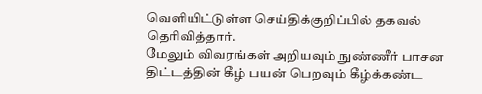வெளியிட்டுள்ள செய்திக்குறிப்பில் தகவல் தெரிவித்தார்.
மேலும் விவரங்கள் அறியவும் நுண்ணீர் பாசன திட்டத்தின் கீழ் பயன் பெறவும் கீழ்க்கண்ட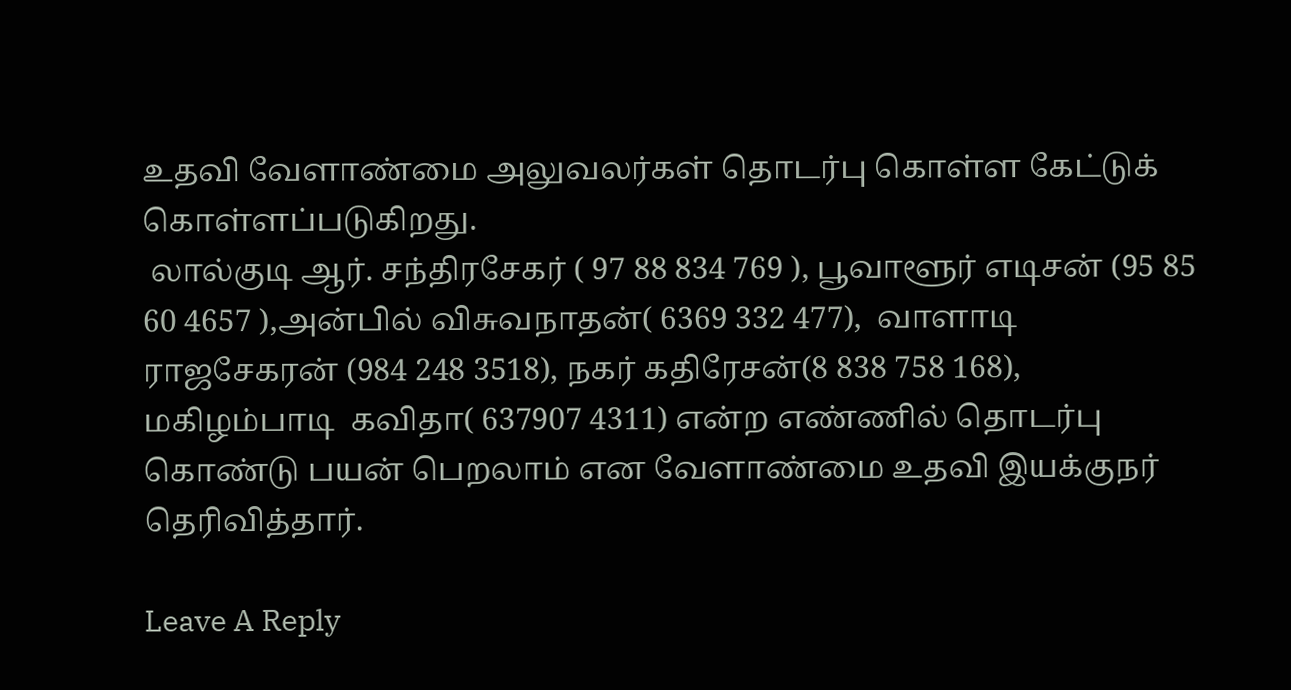உதவி வேளாண்மை அலுவலர்கள் தொடர்பு கொள்ள கேட்டுக் கொள்ளப்படுகிறது.
 லால்குடி ஆர். சந்திரசேகர் ( 97 88 834 769 ), பூவாளூர் எடிசன் (95 85 60 4657 ),அன்பில் விசுவநாதன்( 6369 332 477),  வாளாடி ராஜசேகரன் (984 248 3518), நகர் கதிரேசன்(8 838 758 168), மகிழம்பாடி  கவிதா( 637907 4311) என்ற எண்ணில் தொடர்பு கொண்டு பயன் பெறலாம் என வேளாண்மை உதவி இயக்குநர் தெரிவித்தார்.

Leave A Reply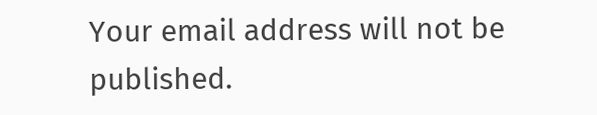Your email address will not be published.